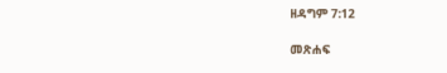ዘዳግም 7:12

መጽሐፍ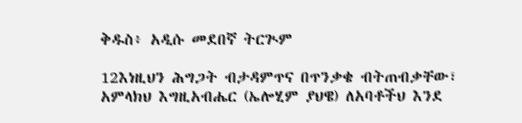ቅዱስ፥ አዲሱ መደበኛ ትርጒም

12እነዚህን ሕግጋት ብታዳምጥና በጥንቃቄ ብትጠብቃቸው፣ አምላክህ እግዚአብሔር (ኤሎሂም ያህዌ) ለአባቶችህ እንደ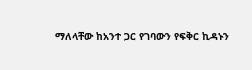ማለላቸው ከአንተ ጋር የገባውን የፍቅር ኪዳኑን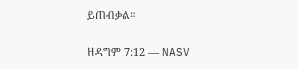ይጠብቃል።

ዘዳግም 7:12 — NASV